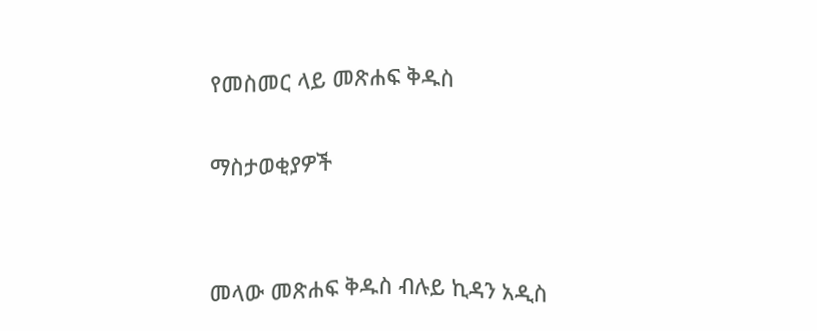የመስመር ላይ መጽሐፍ ቅዱስ

ማስታወቂያዎች


መላው መጽሐፍ ቅዱስ ብሉይ ኪዳን አዲስ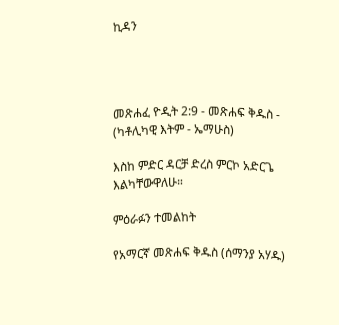ኪዳን




መጽሐፈ ዮዲት 2:9 - መጽሐፍ ቅዱስ - (ካቶሊካዊ እትም - ኤማሁስ)

እስከ ምድር ዳርቻ ድረስ ምርኮ አድርጌ እልካቸውዋለሁ።

ምዕራፉን ተመልከት

የአማርኛ መጽሐፍ ቅዱስ (ሰማንያ አሃዱ)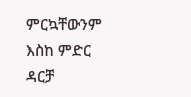ምርኳቸውንም እስከ ምድር ዳርቻ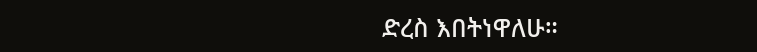ድረስ እበትነዋለሁ።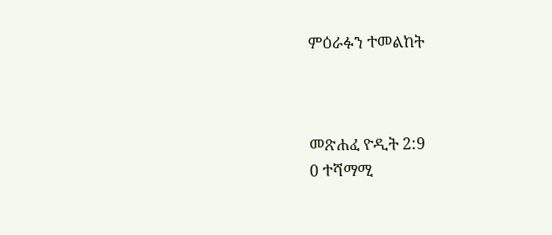ምዕራፉን ተመልከት



መጽሐፈ ዮዲት 2:9
0 ተሻማሚ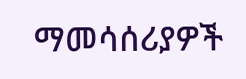ማመሳሰሪያዎች